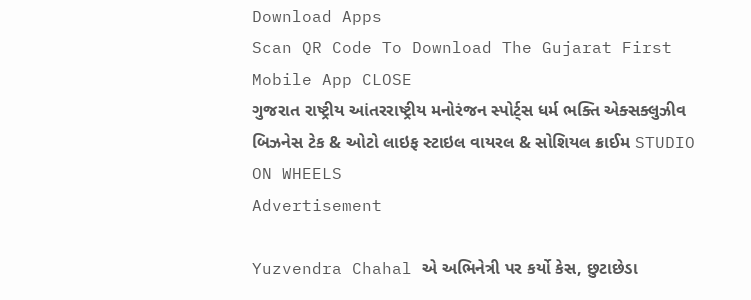Download Apps
Scan QR Code To Download The Gujarat First Mobile App CLOSE
ગુજરાત રાષ્ટ્રીય આંતરરાષ્ટ્રીય મનોરંજન સ્પોર્ટ્સ ધર્મ ભક્તિ એક્સક્લુઝીવ બિઝનેસ ટેક & ઓટો લાઇફ સ્ટાઇલ વાયરલ & સોશિયલ ક્રાઈમ STUDIO ON WHEELS
Advertisement

Yuzvendra Chahal એ અભિનેત્રી પર કર્યો કેસ, છુટાછેડા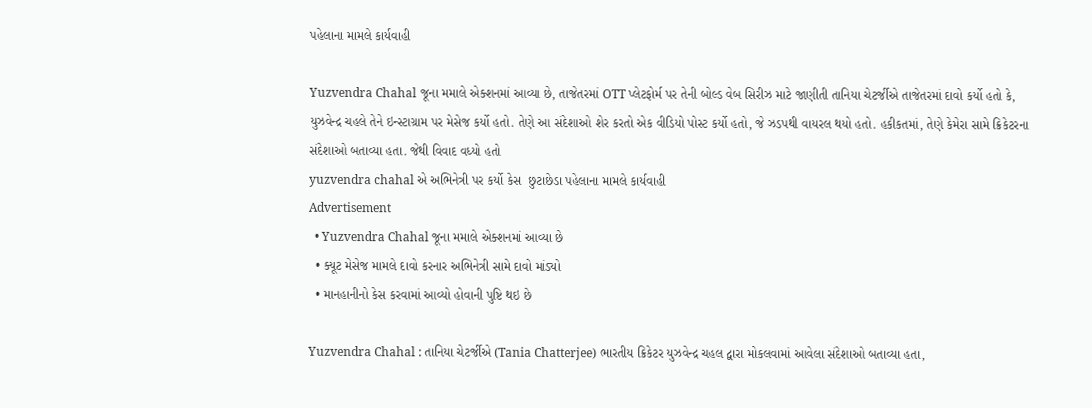પહેલાના મામલે કાર્યવાહી

Yuzvendra Chahal જૂના મમાલે એક્શનમાં આવ્યા છે, તાજેતરમાં OTT પ્લેટફોર્મ પર તેની બોલ્ડ વેબ સિરીઝ માટે જાણીતી તાનિયા ચેટર્જીએ તાજેતરમાં દાવો કર્યો હતો કે, યુઝવેન્દ્ર ચહલે તેને ઇન્સ્ટાગ્રામ પર મેસેજ કર્યો હતો. તેણે આ સંદેશાઓ શેર કરતો એક વીડિયો પોસ્ટ કર્યો હતો, જે ઝડપથી વાયરલ થયો હતો. હકીકતમાં, તેણે કેમેરા સામે ક્રિકેટરના સંદેશાઓ બતાવ્યા હતા. જેથી વિવાદ વધ્યો હતો
yuzvendra chahal એ અભિનેત્રી પર કર્યો કેસ  છુટાછેડા પહેલાના મામલે કાર્યવાહી
Advertisement
  • Yuzvendra Chahal જૂના મમાલે એક્શનમાં આવ્યા છે
  • ક્યૂટ મેસેજ મામલે દાવો કરનાર અભિનેત્રી સામે દાવો માંડ્યો
  • માનહાનીનો કેસ કરવામાં આવ્યો હોવાની પુષ્ટિ થઇ છે

Yuzvendra Chahal : તાનિયા ચેટર્જીએ (Tania Chatterjee) ભારતીય ક્રિકેટર યુઝવેન્દ્ર ચહલ દ્વારા મોકલવામાં આવેલા સંદેશાઓ બતાવ્યા હતા,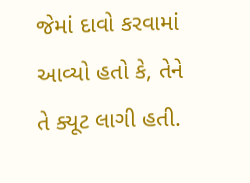જેમાં દાવો કરવામાં આવ્યો હતો કે, તેને તે ક્યૂટ લાગી હતી.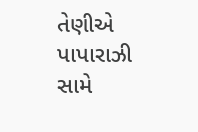તેણીએ પાપારાઝી સામે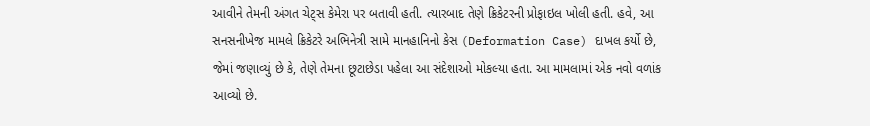આવીને તેમની અંગત ચેટ્સ કેમેરા પર બતાવી હતી. ત્યારબાદ તેણે ક્રિકેટરની પ્રોફાઇલ ખોલી હતી. હવે, આ સનસનીખેજ મામલે ક્રિકેટરે અભિનેત્રી સામે માનહાનિનો કેસ (Deformation Case) દાખલ કર્યો છે, જેમાં જણાવ્યું છે કે, તેણે તેમના છૂટાછેડા પહેલા આ સંદેશાઓ મોકલ્યા હતા. આ મામલામાં એક નવો વળાંક આવ્યો છે.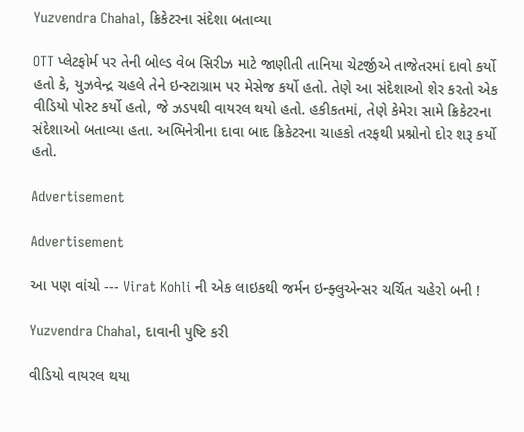Yuzvendra Chahal, ક્રિકેટરના સંદેશા બતાવ્યા

OTT પ્લેટફોર્મ પર તેની બોલ્ડ વેબ સિરીઝ માટે જાણીતી તાનિયા ચેટર્જીએ તાજેતરમાં દાવો કર્યો હતો કે, યુઝવેન્દ્ર ચહલે તેને ઇન્સ્ટાગ્રામ પર મેસેજ કર્યો હતો. તેણે આ સંદેશાઓ શેર કરતો એક વીડિયો પોસ્ટ કર્યો હતો, જે ઝડપથી વાયરલ થયો હતો. હકીકતમાં, તેણે કેમેરા સામે ક્રિકેટરના સંદેશાઓ બતાવ્યા હતા. અભિનેત્રીના દાવા બાદ ક્રિકેટરના ચાહકો તરફથી પ્રશ્નોનો દોર શરૂ કર્યો હતો.

Advertisement

Advertisement

આ પણ વાંચો --- Virat Kohli ની એક લાઇકથી જર્મન ઇન્ફ્લુએન્સર ચર્ચિત ચહેરો બની !

Yuzvendra Chahal, દાવાની પુષ્ટિ કરી

વીડિયો વાયરલ થયા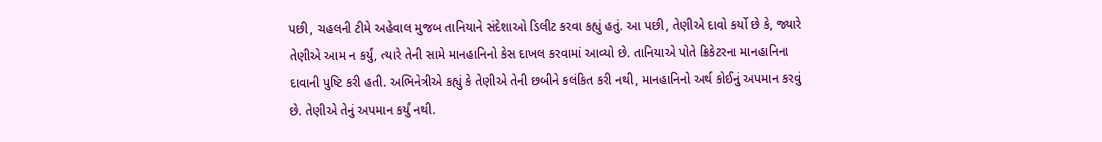પછી, ચહલની ટીમે અહેવાલ મુજબ તાનિયાને સંદેશાઓ ડિલીટ કરવા કહ્યું હતું. આ પછી, તેણીએ દાવો કર્યો છે કે, જ્યારે તેણીએ આમ ન કર્યું, ત્યારે તેની સામે માનહાનિનો કેસ દાખલ કરવામાં આવ્યો છે. તાનિયાએ પોતે ક્રિકેટરના માનહાનિના દાવાની પુષ્ટિ કરી હતી. અભિનેત્રીએ કહ્યું કે તેણીએ તેની છબીને કલંકિત કરી નથી, માનહાનિનો અર્થ કોઈનું અપમાન કરવું છે. તેણીએ તેનું અપમાન કર્યું નથી.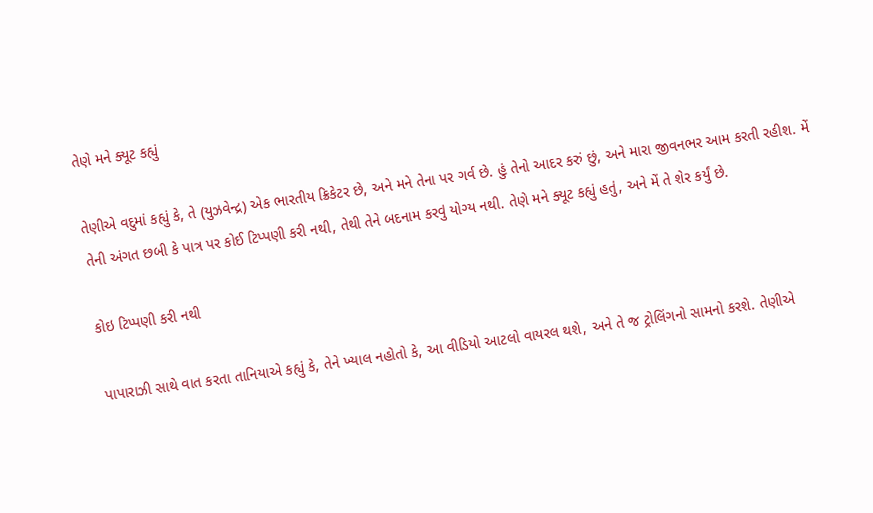તેણે મને ક્યૂટ કહ્યું

તેણીએ વદુમાં કહ્યું કે, તે (યુઝવેન્દ્ર) એક ભારતીય ક્રિકેટર છે, અને મને તેના પર ગર્વ છે. હું તેનો આદર કરું છું, અને મારા જીવનભર આમ કરતી રહીશ. મેં તેની અંગત છબી કે પાત્ર પર કોઈ ટિપ્પણી કરી નથી, તેથી તેને બદનામ કરવું યોગ્ય નથી. તેણે મને ક્યૂટ કહ્યું હતું, અને મેં તે શેર કર્યું છે.

કોઇ ટિપ્પણી કરી નથી

પાપારાઝી સાથે વાત કરતા તાનિયાએ કહ્યું કે, તેને ખ્યાલ નહોતો કે, આ વીડિયો આટલો વાયરલ થશે, અને તે જ ટ્રોલિંગનો સામનો કરશે. તેણીએ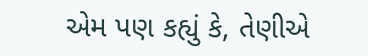એમ પણ કહ્યું કે, તેણીએ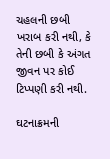ચહલની છબી ખરાબ કરી નથી, કે તેની છબી કે અંગત જીવન પર કોઈ ટિપ્પણી કરી નથી.

ઘટનાક્રમની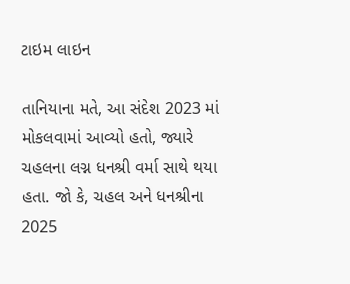ટાઇમ લાઇન

તાનિયાના મતે, આ સંદેશ 2023 માં મોકલવામાં આવ્યો હતો, જ્યારે ચહલના લગ્ન ધનશ્રી વર્મા સાથે થયા હતા. જો કે, ચહલ અને ધનશ્રીના 2025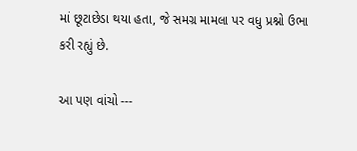માં છૂટાછેડા થયા હતા, જે સમગ્ર મામલા પર વધુ પ્રશ્નો ઉભા કરી રહ્યું છે.

આ પણ વાંચો ---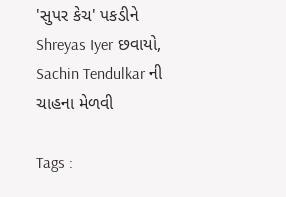'સુપર કેચ' પકડીને Shreyas Iyer છવાયો, Sachin Tendulkar ની ચાહના મેળવી

Tags :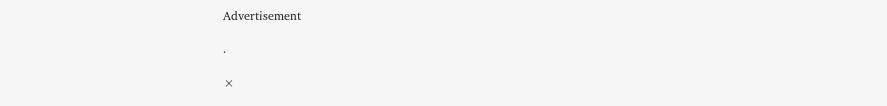Advertisement

.

×